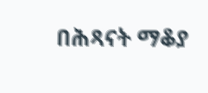በሕጻናት ማቆያ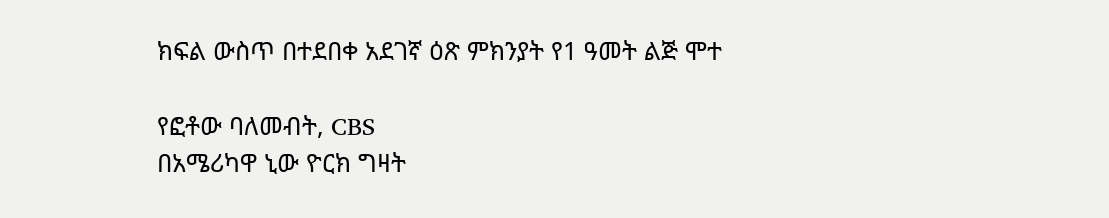ክፍል ውስጥ በተደበቀ አደገኛ ዕጽ ምክንያት የ1 ዓመት ልጅ ሞተ

የፎቶው ባለመብት, CBS
በአሜሪካዋ ኒው ዮርክ ግዛት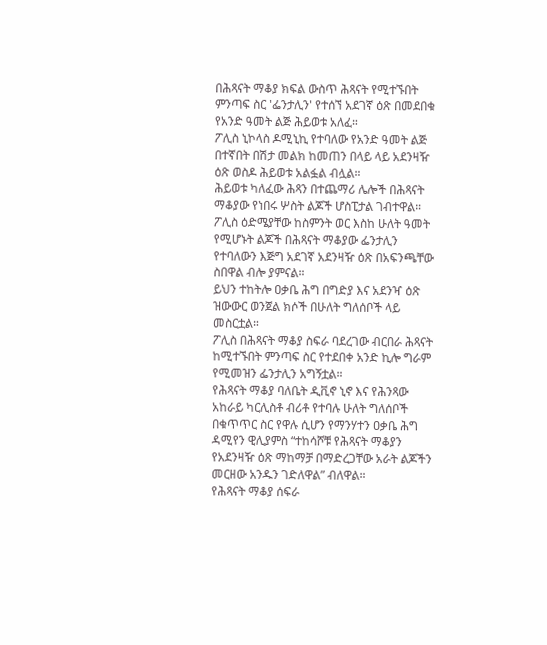በሕጻናት ማቆያ ክፍል ውስጥ ሕጻናት የሚተኙበት ምንጣፍ ስር 'ፌንታሊን' የተሰኘ አደገኛ ዕጽ በመደበቁ የአንድ ዓመት ልጅ ሕይወቱ አለፈ።
ፖሊስ ኒኮላስ ዶሚኒኪ የተባለው የአንድ ዓመት ልጅ በተኛበት በሽታ መልክ ከመጠን በላይ ላይ አደንዛዥ ዕጽ ወስዶ ሕይወቱ አልፏል ብሏል።
ሕይወቱ ካለፈው ሕጻን በተጨማሪ ሌሎች በሕጻናት ማቆያው የነበሩ ሦስት ልጆች ሆስፒታል ገብተዋል።
ፖሊስ ዕድሜያቸው ከስምንት ወር እስከ ሁለት ዓመት የሚሆኑት ልጆች በሕጻናት ማቆያው ፌንታሊን የተባለውን እጅግ አደገኛ አደንዛዥ ዕጽ በአፍንጫቸው ስበዋል ብሎ ያምናል።
ይህን ተከትሎ ዐቃቤ ሕግ በግድያ እና አደንዣ ዕጽ ዝውውር ወንጀል ክሶች በሁለት ግለሰቦች ላይ መስርቷል።
ፖሊስ በሕጻናት ማቆያ ስፍራ ባደረገው ብርበራ ሕጻናት ከሚተኙበት ምንጣፍ ስር የተደበቀ አንድ ኪሎ ግራም የሚመዝን ፌንታሊን አግኝቷል።
የሕጻናት ማቆያ ባለቤት ዲቪኖ ኒኖ እና የሕንጻው አከራይ ካርሊስቶ ብሪቶ የተባሉ ሁለት ግለሰቦች በቁጥጥር ስር የዋሉ ሲሆን የማንሃተን ዐቃቤ ሕግ ዳሚየን ዊሊያምስ “ተከሳሾቹ የሕጻናት ማቆያን የአደንዛዥ ዕጽ ማከማቻ በማድረጋቸው አራት ልጆችን መርዘው አንዱን ገድለዋል” ብለዋል።
የሕጻናት ማቆያ ሰፍራ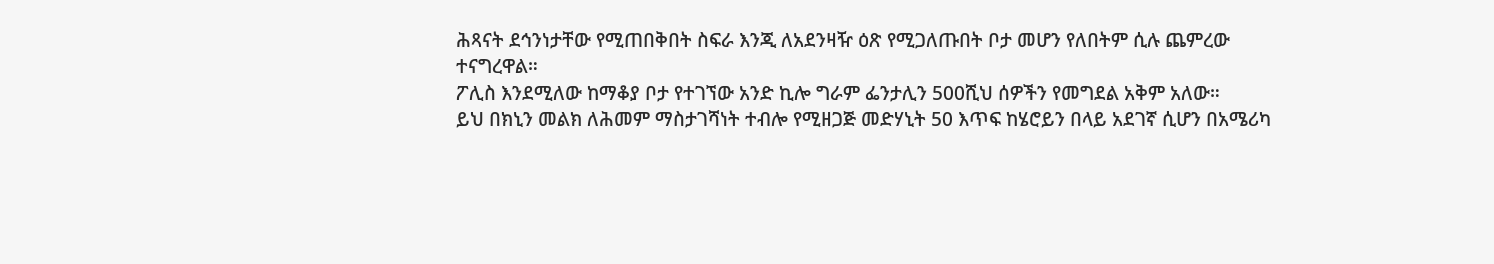ሕጻናት ደኅንነታቸው የሚጠበቅበት ስፍራ እንጂ ለአደንዛዥ ዕጽ የሚጋለጡበት ቦታ መሆን የለበትም ሲሉ ጨምረው ተናግረዋል።
ፖሊስ እንደሚለው ከማቆያ ቦታ የተገኘው አንድ ኪሎ ግራም ፌንታሊን 500ሺህ ሰዎችን የመግደል አቅም አለው።
ይህ በክኒን መልክ ለሕመም ማስታገሻነት ተብሎ የሚዘጋጅ መድሃኒት 50 እጥፍ ከሄሮይን በላይ አደገኛ ሲሆን በአሜሪካ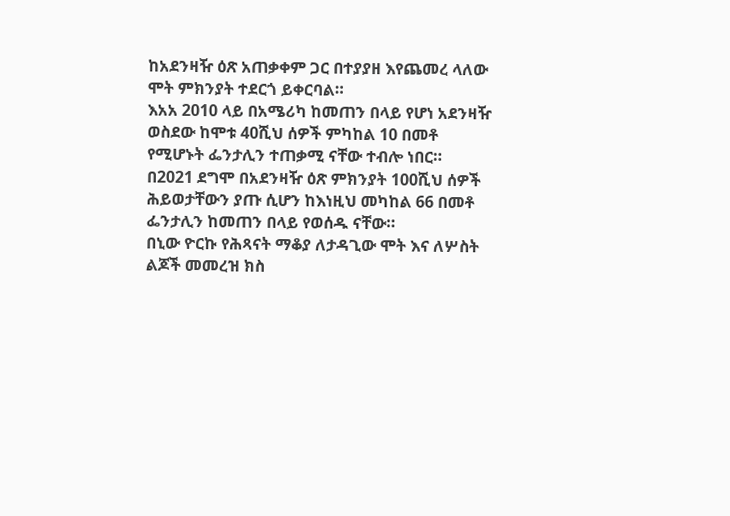ከአደንዛዥ ዕጽ አጠቃቀም ጋር በተያያዘ እየጨመረ ላለው ሞት ምክንያት ተደርጎ ይቀርባል።
እአአ 2010 ላይ በአሜሪካ ከመጠን በላይ የሆነ አደንዛዥ ወስደው ከሞቱ 40ሺህ ሰዎች ምካከል 10 በመቶ የሚሆኑት ፌንታሊን ተጠቃሚ ናቸው ተብሎ ነበር።
በ2021 ደግሞ በአደንዛዥ ዕጽ ምክንያት 100ሺህ ሰዎች ሕይወታቸውን ያጡ ሲሆን ከእነዚህ መካከል 66 በመቶ ፌንታሊን ከመጠን በላይ የወሰዱ ናቸው።
በኒው ዮርኩ የሕጻናት ማቆያ ለታዳጊው ሞት እና ለሦስት ልጆች መመረዝ ክስ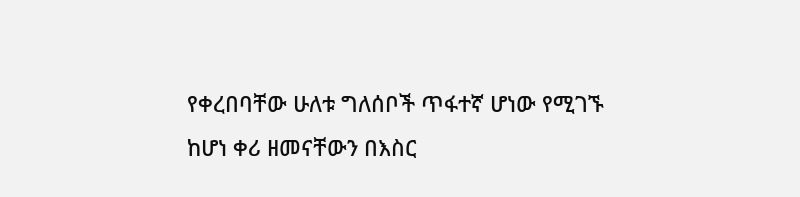የቀረበባቸው ሁለቱ ግለሰቦች ጥፋተኛ ሆነው የሚገኙ ከሆነ ቀሪ ዘመናቸውን በእስር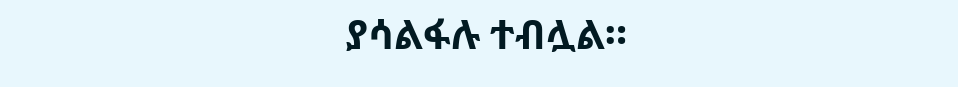ያሳልፋሉ ተብሏል።